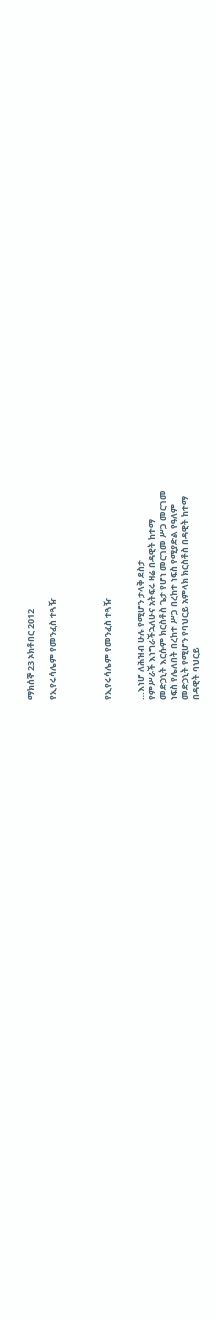ማክሰኞ 23 ኦክቶበር 2012

የኢየሩሳሌም የመንፈስ ተጓዥ




የኢየሩሳሌም የመንፈስ ተጓዥ


…እነሆ ለሕዝብ ሁሉ የሚሆን ታላቅ ደስታ
የምሥራች እነግራችኋለሁና አትፍሩ ዛሬ በዳዊት ከተማ
መድኃኒት እርሱም ክርስቶስ ጌታ የሆነ መርገመ ሥጋ መርገመ
ነፍስ የሌለበት በረከተ ሥጋ በረከተ ነፍስ የሚያድል የዓለም
መድኃኒት የሚሆን የባህርይ አምላክ ክርስቶስ በዳዊት ከተማ
በዳዊት ባህርይ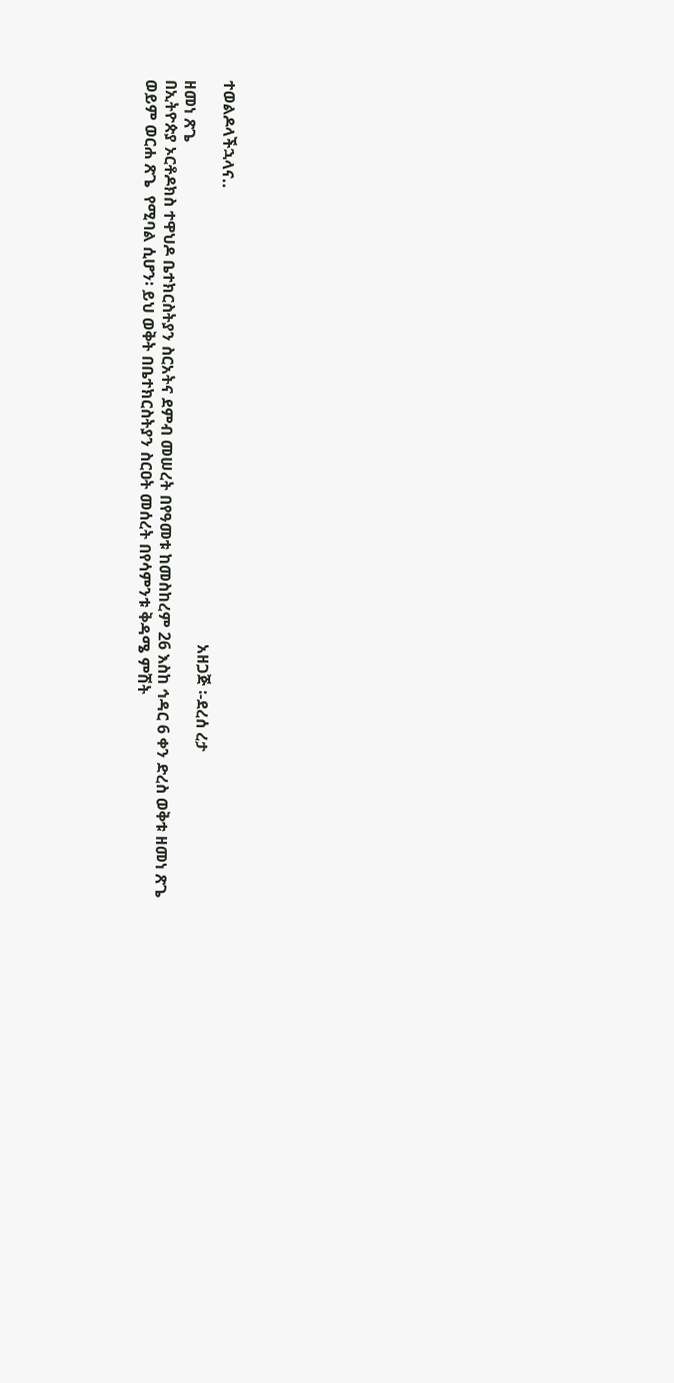ተወልዶላችኋላና..
                                                                                                                                             አዘጋጅ ፡-ደረሰ ረታ
ዘመነ ጽጌ
በኢትዮጵያ ኦርቶዶክስ ተዋህዶ ቤተክርስትያን ስርአትና ደምብ መሠረት በየዓመቱ ከመስከረም 26 እስከ ኅዳር 6 ቀን ድረስ ወቅቱ ዘመነ ጽጌ ወይም ወርሐ ጽጌ  የሚባል ሲሆን፡ ይህ ወቅት በቤተክርስትያን ስርዐት መሰረት በየሳምንቱ ቅዳሜ ምሽት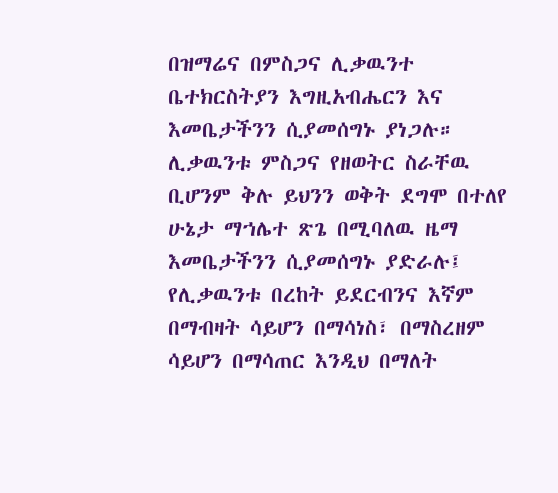በዝማሬና በምስጋና ሊቃዉንተ ቤተክርስትያን እግዚአብሔርን እና እመቤታችንን ሲያመሰግኑ ያነጋሉ። ሊቃዉንቱ ምስጋና የዘወትር ስራቸዉ ቢሆንም ቅሉ ይህንን ወቅት ደግሞ በተለየ ሁኔታ ማኀሌተ ጽጌ በሚባለዉ ዜማ እመቤታችንን ሲያመሰግኑ ያድራሉ፤ የሊቃዉንቱ በረከት ይደርብንና እኛም በማብዛት ሳይሆን በማሳነስ፣ በማስረዘም ሳይሆን በማሳጠር እንዲህ በማለት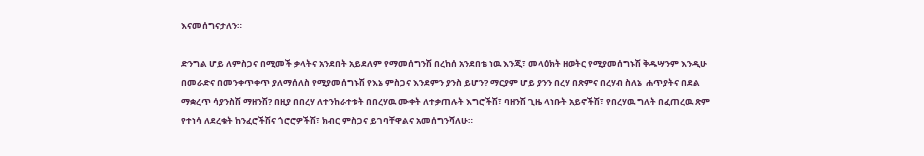እናመሰግናታለን።

ድንግል ሆይ ለምስጋና በሚመች ቃላትና አንደበት አይደለም የማመሰግንሽ በረከሰ አንደበቴ ነዉ እንጂ፣ መላዕክት ዘወትር የሚያመሰግኑሽ ቅዱሣንም እንዲሁ በመራድና በመንቀጥቀጥ ያለማሰለስ የሚያመሰግኑሽ የእኔ ምስጋና እንደምን ያንስ ይሆን? ማርያም ሆይ ያንን በረሃ በጽምና በረሃብ ስለኔ  ሐጥያትና በደል ማቋረጥ ሳያንስሽ ማዘንሽ? በዚያ በበረሃ ለተንከራተቱት በበረሃዉ ሙቀት ለተቃጠሉት እግሮችሽ፣ ባዘንሽ ጊዜ ላነቡት አይኖችሽ፣ የበረሃዉ ግለት በፈጠረዉ ጽም የተነሳ ለደረቁት ከንፈሮችሽና ጎሮሮዎችሽ፣ ክብር ምስጋና ይገባቸዋልና አመሰግንሻለሁ።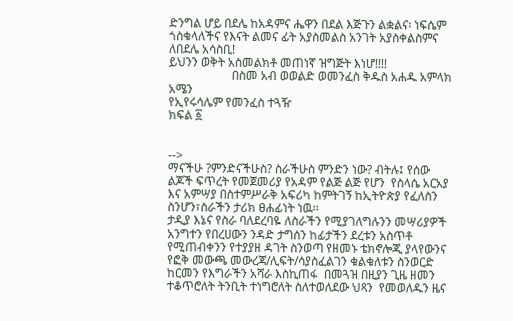ድንግል ሆይ በደሌ ከአዳምና ሔዋን በደል እጅጉን ልቋልና፡ ነፍሴም ጎስቁላለችና የእናት ልመና ፊት አያስመልስ አንገት አያስቀልስምና ለበደሌ አሳስቢ!
ይህንን ወቅት አስመልክቶ መጠነኛ ዝግጅት እነሆ!!!!
                     በስመ አብ ወወልድ ወመንፈስ ቅዱስ አሐዱ አምላክ
አሜን
የኢየሩሳሌም የመንፈስ ተጓዥ
ክፍል ፩


-->
ማናችሁ ?ምንድናችሁስ? ስራችሁስ ምንድን ነው? ብትሉ፤ የሰው ልጆች ፍጥረት የመጀመሪያ የአዳም የልጅ ልጅ የሆን  የስላሴ አርአያ እና አምሣያ በስተምሥራቅ አፍሪካ ከምትገኝ ከኢትዮጵያ የፈለስን ስንሆን፣ስራችን ታሪክ ፀሐፊነት ነዉ፡፡
ታዲያ እኔና የስራ ባለደረባዬ ለስራችን የሚያገለግሉንን መሣሪያዎች አንግተን የበረሀውን ንዳድ ታግሰን ከፊታችን ደረቱን አስጥቶ የሚጠብቀንን የተያያዘ ዳገት ስንወጣ የዘመኑ ቴክኖሎጂ ያላየውንና የፎቅ መውጫ መውረጃ/ሊፍት/ሳያስፈልገን ቁልቁለቱን ስንወርድ ከርመን የእግራችን አሻራ እስኪጠፋ  በመጓዝ በዚያን ጊዜ ዘመን ተቆጥሮለት ትንቢት ተነግሮለት ስለተወለደው ህጻን  የመወለዱን ዜና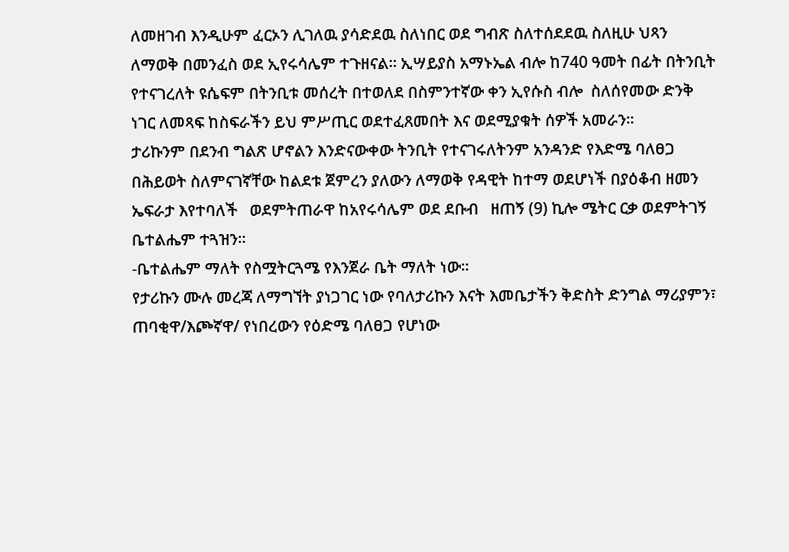ለመዘገብ እንዲሁም ፈርኦን ሊገለዉ ያሳድደዉ ስለነበር ወደ ግብጽ ስለተሰደደዉ ስለዚሁ ህጻን ለማወቅ በመንፈስ ወደ ኢየሩሳሌም ተጉዘናል። ኢሣይያስ አማኑኤል ብሎ ከ740 ዓመት በፊት በትንቢት የተናገረለት ዩሴፍም በትንቢቱ መሰረት በተወለደ በስምንተኛው ቀን ኢየሱስ ብሎ  ስለሰየመው ድንቅ ነገር ለመጻፍ ከስፍራችን ይህ ምሥጢር ወደተፈጸመበት እና ወደሚያቁት ሰዎች አመራን፡፡
ታሪኩንም በደንብ ግልጽ ሆኖልን እንድናውቀው ትንቢት የተናገሩለትንም አንዳንድ የእድሜ ባለፀጋ በሕይወት ስለምናገኛቸው ከልደቱ ጀምረን ያለውን ለማወቅ የዳዊት ከተማ ወደሆነች በያዕቆብ ዘመን ኤፍራታ እየተባለች   ወደምትጠራዋ ከአየሩሳሌም ወደ ደቡብ   ዘጠኝ (9) ኪሎ ሜትር ርቃ ወደምትገኝ ቤተልሔም ተጓዝን፡፡
-ቤተልሔም ማለት የስሟትርጓሜ የእንጀራ ቤት ማለት ነው፡፡
የታሪኩን ሙሉ መረጃ ለማግኘት ያነጋገር ነው የባለታሪኩን እናት እመቤታችን ቅድስት ድንግል ማሪያምን፣ ጠባቂዋ/እጮኛዋ/ የነበረውን የዕድሜ ባለፀጋ የሆነው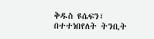ቅዱስ ዩሴፍን፣ በተተነበየለት ትንቢት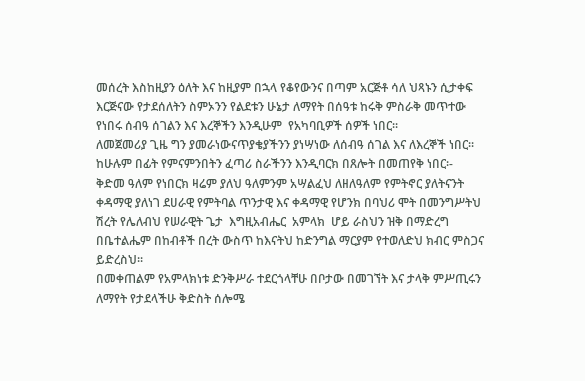መሰረት እስከዚያን ዕለት እና ከዚያም በኋላ የቆየውንና በጣም አርጅቶ ሳለ ህጻኑን ሲታቀፍ እርጅናው የታደሰለትን ስምኦንን የልደቱን ሁኔታ ለማየት በሰዓቱ ከሩቅ ምስራቅ መጥተው የነበሩ ሰብዓ ሰገልን እና እረኞችን እንዲሁም  የአካባቢዎች ሰዎች ነበር፡፡
ለመጀመሪያ ጊዜ ግን ያመራነውናጥያቄያችንን ያነሣነው ለሰብዓ ሰገል እና ለእረኞች ነበር፡፡  ከሁሉም በፊት የምናምንበትን ፈጣሪ ስራችንን እንዲባርክ በጸሎት በመጠየቅ ነበር፡-
ቅድመ ዓለም የነበርክ ዛሬም ያለህ ዓለምንም አሣልፈህ ለዘለዓለም የምትኖር ያለትናንት ቀዳማዊ ያለነገ ደሀራዊ የምትባል ጥንታዊ እና ቀዳማዊ የሆንክ በባህሪ ሞት በመንግሥትህ ሽረት የሌለብህ የሠራዊት ጌታ  እግዚአብሔር  አምላክ  ሆይ ራስህን ዝቅ በማድረግ በቤተልሔም በከብቶች በረት ውስጥ ከእናትህ ከድንግል ማርያም የተወለድህ ክብር ምስጋና ይድረስህ፡፡
በመቀጠልም የአምላክነቱ ድንቅሥራ ተደርጎላቸሁ በቦታው በመገኘት እና ታላቅ ምሥጢሩን ለማየት የታደላችሁ ቅድስት ሰሎሜ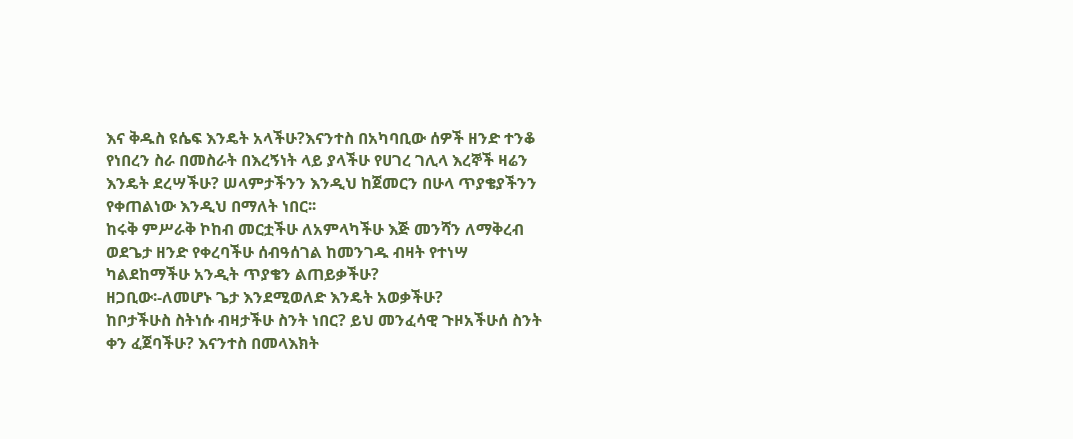እና ቅዱስ ዩሴፍ እንዴት አላችሁ?እናንተስ በአካባቢው ሰዎች ዘንድ ተንቆ የነበረን ስራ በመስራት በእረኝነት ላይ ያላችሁ የሀገረ ገሊላ እረኞች ዛሬን እንዴት ደረሣችሁ? ሠላምታችንን እንዲህ ከጀመርን በሁላ ጥያቄያችንን የቀጠልነው እንዲህ በማለት ነበር፡፡
ከሩቅ ምሥራቅ ኮከብ መርቷችሁ ለአምላካችሁ እጅ መንሻን ለማቅረብ ወደጌታ ዘንድ የቀረባችሁ ሰብዓሰገል ከመንገዱ ብዛት የተነሣ ካልደከማችሁ አንዲት ጥያቄን ልጠይቃችሁ?
ዘጋቢው፡-ለመሆኑ ጌታ እንደሚወለድ እንዴት አወቃችሁ?
ከቦታችሁስ ስትነሱ ብዛታችሁ ስንት ነበር? ይህ መንፈሳዊ ጉዞአችሁሰ ስንት ቀን ፈጀባችሁ? እናንተስ በመላእክት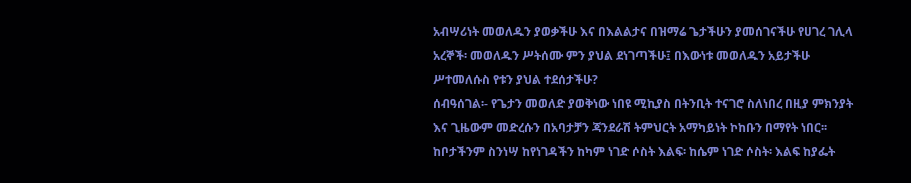አብሣሪነት መወለዱን ያወቃችሁ እና በእልልታና በዝማሬ ጌታችሁን ያመሰገናችሁ የሀገረ ገሊላ አረኞች፡ መወለዱን ሥትሰሙ ምን ያህል ደነገጣችሁ፤ በእውነቱ መወለዱን አይታችሁ ሥተመለሱስ የቱን ያህል ተደሰታችሁ?
ሰብዓሰገል፡- የጌታን መወለድ ያወቅነው ነበዩ ሚኪያስ በትንቢት ተናገሮ ስለነበረ በዚያ ምክንያት እና ጊዜውም መድረሱን በአባታቻን ጃንደራሽ ትምህርት አማካይነት ኮከቡን በማየት ነበር፡፡ ከቦታችንም ስንነሣ ከየነገዳችን ከካም ነገድ ሶስት እልፍ፡ ከሴም ነገድ ሶስት፡ እልፍ ከያፌት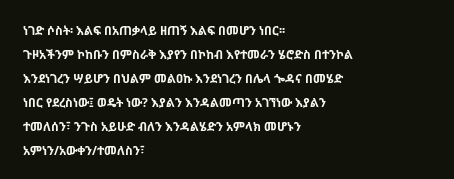ነገድ ሶስት፡ እልፍ በአጠቃላይ ዘጠኝ እልፍ በመሆን ነበር፡፡
ጉዞአችንም ኮከቡን በምስራቅ እያየን በኮከብ እየተመራን ሄሮድስ በተንኮል እንደነገረን ሣይሆን በህልም መልዐኩ እንደነገረን በሌላ ጐዳና በመሄድ ነበር የደረስነው፤ ወዴት ነው? እያልን እንዳልመጣን አገኘነው እያልን ተመለሰን፣ ንጉስ አይሁድ ብለን እንዳልሄድን አምላክ መሆኑን አምነን/አውቀን/ተመለስን፣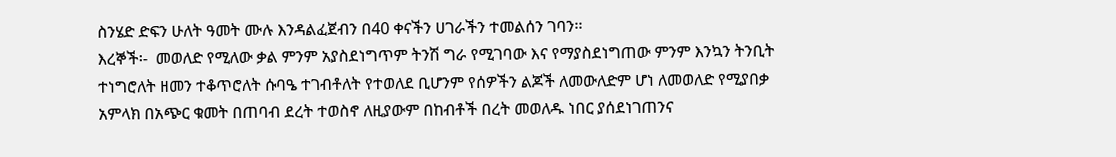ስንሄድ ድፍን ሁለት ዓመት ሙሉ እንዳልፈጀብን በ40 ቀናችን ሀገራችን ተመልሰን ገባን፡፡
እረኞች፡-  መወለድ የሚለው ቃል ምንም አያስደነግጥም ትንሽ ግራ የሚገባው እና የማያስደነግጠው ምንም እንኳን ትንቢት ተነግሮለት ዘመን ተቆጥሮለት ሱባዔ ተገብቶለት የተወለደ ቢሆንም የሰዎችን ልጆች ለመውለድም ሆነ ለመወለድ የሚያበቃ አምላክ በአጭር ቁመት በጠባብ ደረት ተወስኖ ለዚያውም በከብቶች በረት መወለዱ ነበር ያሰደነገጠንና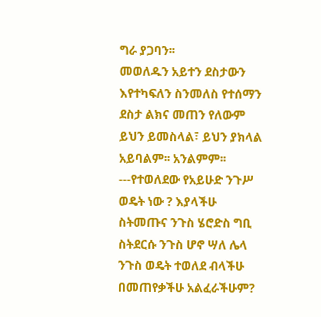ግራ ያጋባን፡፡
መወለዱን አይተን ደስታውን እየተካፍለን ስንመለስ የተሰማን ደስታ ልክና መጠን የለውም ይህን ይመስላል፣ ይህን ያክላል አይባልም፡፡ አንልምም፡፡
---የተወለደው የአይሁድ ንጉሥ ወዴት ነው ? እያላችሁ ስትመጡና ንጉስ ሄሮድስ ግቢ ስትደርሱ ንጉስ ሆኖ ሣለ ሌላ ንጉስ ወዴት ተወለደ ብላችሁ በመጠየቃችሁ አልፈራችሁም?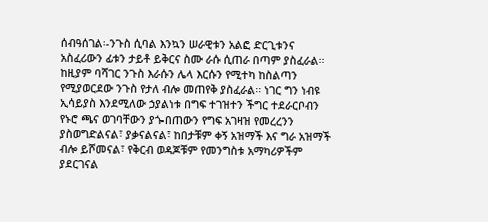ሰብዓሰገል፡-ንጉስ ሲባል እንኳን ሠራዊቱን አልፎ ድርጊቱንና አስፈሪውን ፊቱን ታይቶ ይቅርና ስሙ ራሱ ሲጠራ በጣም ያስፈራል፡፡  ከዚያም ባሻገር ንጉስ እራሱን ሌላ እርሱን የሚተካ ከስልጣን የሚያወርደው ንጉስ የታለ ብሎ መጠየቅ ያስፈራል፡፡ ነገር ግን ነብዩ ኢሳይያስ እንደሚለው ኃያልነቱ በግፍ ተገዝተን ችግር ተደራርቦብን የኑሮ ጫና ወገባቸውን ያጐበጠውን የግፍ አገዛዝ የመረረንን ያስወግድልናል፣ ያቃናልናል፣ ከበታቹም ቀኝ አዝማች እና ግራ አዝማች ብሎ ይሾመናል፣ የቅርብ ወዳጆቹም የመንግስቱ አማካሪዎችም ያደርገናል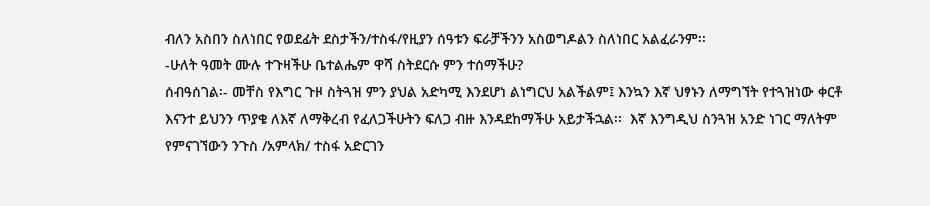ብለን አስበን ስለነበር የወደፊት ደስታችን/ተስፋ/የዚያን ሰዓቱን ፍራቻችንን አስወግዶልን ስለነበር አልፈራንም፡፡
-ሁለት ዓመት ሙሉ ተጉዛችሁ ቤተልሔም ዋሻ ስትደርሱ ምን ተሰማችሁ?
ሰብዓሰገል፡- መቸስ የእግር ጉዞ ስትጓዝ ምን ያህል አድካሚ እንደሆነ ልነግርህ አልችልም፤ እንኳን እኛ ህፃኑን ለማግኘት የተጓዝነው ቀርቶ እናንተ ይህንን ጥያቄ ለእኛ ለማቅረብ የፈለጋችሁትን ፍለጋ ብዙ እንዳደከማችሁ አይታችኋል፡፡  እኛ እንግዲህ ስንጓዝ አንድ ነገር ማለትም የምናገኘውን ንጉስ /አምላክ/ ተስፋ አድርገን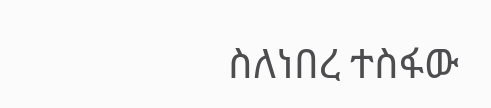ስለነበረ ተስፋው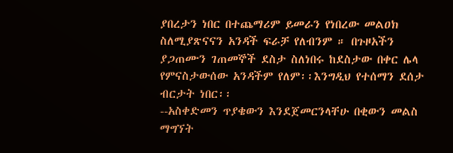ያበረታን ነበር በተጨማሪም ይመራን የነበረው መልዐክ ስለሚያጽናናን አንዳች ፍራቻ የለብንም ። በጉዞአችን ያጋጠሙን ገጠመኞች ደስታ ስለነበሩ ከደስታው በቀር ሌላ የምናስታውሰው አንዳችም የለም፡፡እንግዲህ የተሰማን ደሰታ ብርታት ነበር፡፡
--አስቀድመን ጥያቄውን እንደጀመርንላቸሁ በቂውን መልስ ማግኘት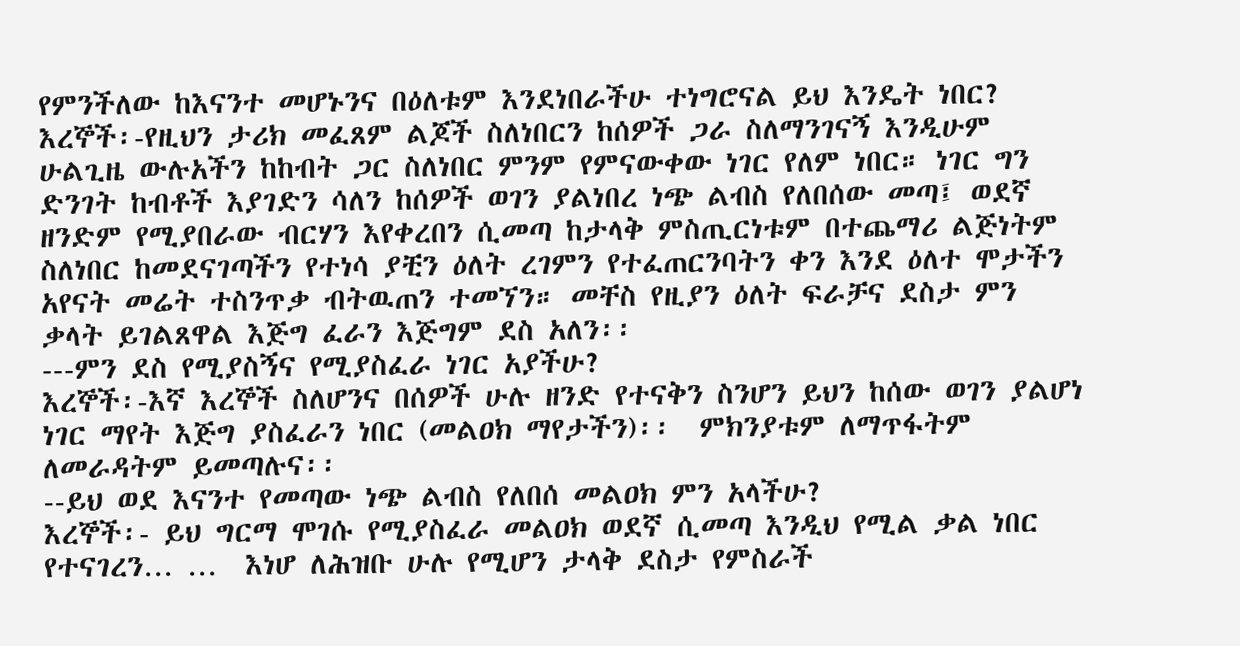የምንችለው ከእናንተ መሆኑንና በዕለቱም እንደነበራችሁ ተነግሮናል ይህ እንዴት ነበር?
እረኞች፡-የዚህን ታሪክ መፈጸም ልጆች ስለነበርን ከሰዎች ጋራ ስለማንገናኝ እንዲሁም ሁልጊዜ ውሉአችን ከከብት ጋር ስለነበር ምንም የምናውቀው ነገር የለም ነበር። ነገር ግን ድንገት ከብቶች እያገድን ሳለን ከሰዎች ወገን ያልነበረ ነጭ ልብስ የለበሰው መጣ፤ ወደኛ ዘንድም የሚያበራው ብርሃን እየቀረበን ሲመጣ ከታላቅ ምስጢርነቱም በተጨማሪ ልጅነትም ስለነበር ከመደናገጣችን የተነሳ ያቺን ዕለት ረገምን የተፈጠርንባትን ቀን እንደ ዕለተ ሞታችን አየናት መሬት ተስንጥቃ ብትዉጠን ተመኘን። መቸስ የዚያን ዕለት ፍራቻና ደስታ ምን ቃላት ይገልጸዋል እጅግ ፈራን እጅግም ደስ አለን፡፡
---ምን ደስ የሚያስኝና የሚያስፈራ ነገር አያችሁ?
እረኞች፡-እኛ እረኞች ስለሆንና በሰዎች ሁሉ ዘንድ የተናቅን ስንሆን ይህን ከሰው ወገን ያልሆነ ነገር ማየት እጅግ ያስፈራን ነበር (መልዐክ ማየታችን)፡፡  ምክንያቱም ለማጥፋትም ለመራዳትም ይመጣሉና፡፡
--ይህ ወደ እናንተ የመጣው ነጭ ልብስ የለበሰ መልዐክ ምን አላችሁ?
እረኞች፡- ይህ ግርማ ሞገሱ የሚያስፈራ መልዐክ ወደኛ ሲመጣ እንዲህ የሚል ቃል ነበር የተናገረን… …  እነሆ ለሕዝቡ ሁሉ የሚሆን ታላቅ ደስታ የምስራች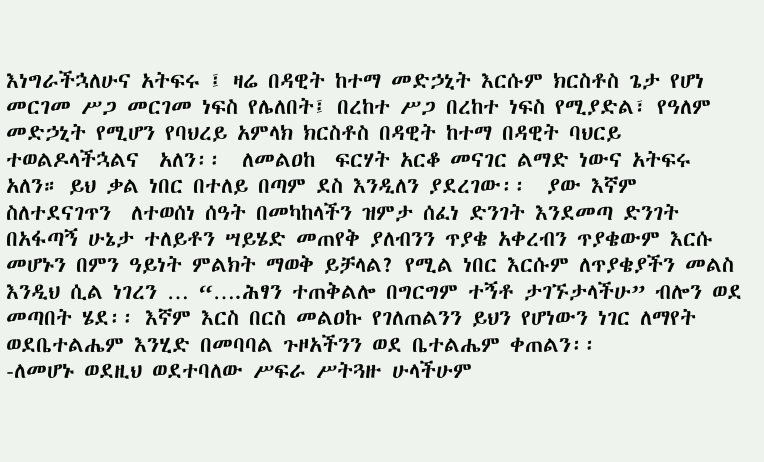እነግራችኋለሁና አትፍሩ ፤ ዛሬ በዳዊት ከተማ መድኃኒት እርሱም ክርስቶስ ጌታ የሆነ መርገመ ሥጋ መርገመ ነፍስ የሌለበት፤ በረከተ ሥጋ በረከተ ነፍስ የሚያድል፣ የዓለም መድኃኒት የሚሆን የባህረይ አምላክ ክርስቶስ በዳዊት ከተማ በዳዊት ባህርይ ተወልዶላችኋልና  አለን፡፡  ለመልዐከ  ፍርሃት አርቆ መናገር ልማድ ነውና አትፍሩ አለን። ይህ ቃል ነበር በተለይ በጣም ደስ እንዲለን ያደረገው፡፡  ያው እኛም ስለተደናገጥን  ለተወሰነ ሰዓት በመካከላችን ዝምታ ሰፈነ ድንገት እንደመጣ ድንገት በአፋጣኝ ሁኔታ ተለይቶን ሣይሄድ መጠየቅ ያለብንን ጥያቄ አቀረብን ጥያቄውም እርሱ መሆኑን በምን ዓይነት ምልክት ማወቅ ይቻላል? የሚል ነበር እርሱም ለጥያቄያችን መልስ እንዲህ ሲል ነገረን … “….ሕፃን ተጠቅልሎ በግርግም ተኝቶ ታገኙታላችሁ” ብሎን ወደ መጣበት ሄደ፡፡ እኛም እርስ በርስ መልዐኩ የገለጠልንን ይህን የሆነውን ነገር ለማየት ወደቤተልሔም እንሂድ በመባባል ጉዞአችንን ወደ ቤተልሔም ቀጠልን፡፡
-ለመሆኑ ወደዚህ ወደተባለው ሥፍራ ሥትጓዙ ሁላችሁም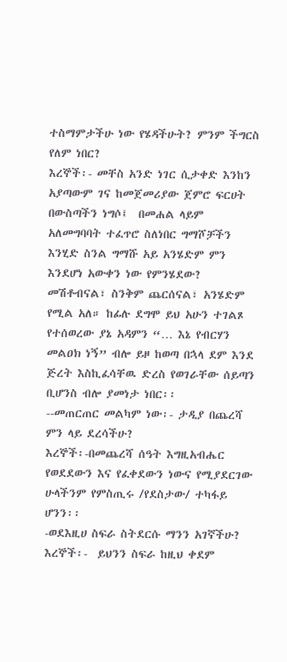ተስማምታችሁ ነው የሄዳችሁት? ምንም ችግርስ የለም ነበር?
እረኞች፡- መቸስ አንድ ነገር ሲታቀድ እንከን አያጣውም ገና ከመጀመሪያው ጀምሮ ፍርሀት  በውስጣችን ነግሶ፤  በመሐል ላይም አለመግባባት ተፈጥሮ ስለነበር ግማሾቻችን እንሂድ ስንል ግማሹ አይ አንሄድም ምን እንደሆነ አውቀን ነው የምንሄደው? መሽቶብናል፣ ስንቅም ጨርሰናል፣ አንሄድም የሚል አለ። ከፊሉ ደግሞ ይህ አሁን ተገልጾ የተሰወረው ያኔ አዳምን “… እኔ የብርሃን መልዐክ ነኝ” ብሎ ይዞ ከወጣ በኋላ ደም እንደ ጅረት እስኪፈሳቸዉ ድረስ የወገራቸው ሰይጣን ቢሆንስ ብሎ ያመነታ ነበር፡፡
--መጠርጠር መልካም ነው፡- ታዲያ በጨረሻ ምን ላይ ደረሳችሁ?
እረኞች፡-በመጨረሻ ሰዓት እግዚአብሔር የወደደውን እና የፈቀደውን ነውና የሚያደርገው ሁላችንም የምስጢሩ /የደስታው/ ተካፋይ ሆንን፡፡
-ወደእዚሀ ስፍራ ስትደርሱ ማንን አገኛችሁ?
እረኞች፡-  ይህንን ስፍራ ከዚህ ቀደም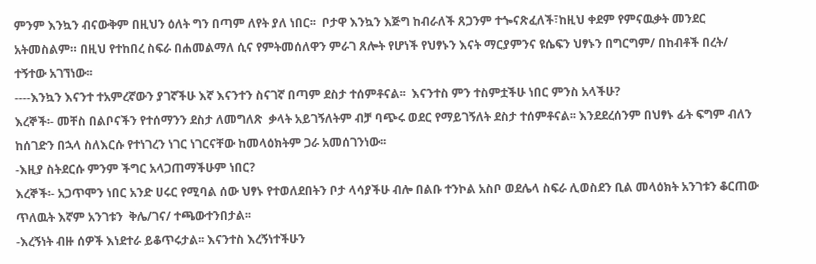ምንም እንኳን ብናውቅም በዚህን ዕለት ግን በጣም ለየት ያለ ነበር፡፡  ቦታዋ እንኳን እጅግ ከብራለች ጸጋንም ተጐናጽፈለች፣ከዚህ ቀደም የምናዉቃት መንደር አትመስልም። በዚህ የተከበረ ስፍራ በሐመልማለ ሲና የምትመሰለዋን ምራገ ጸሎት የሆነች የህፃኑን እናት ማርያምንና ዩሴፍን ህፃኑን በግርግም/ በከብቶች በረት/ ተኝተው አገኘነው፡፡
----እንኳን እናንተ ተአምረኛውን ያገኛችሁ እኛ እናንተን ስናገኛ በጣም ደስታ ተሰምቶናል፡፡  እናንተስ ምን ተስምቷችሁ ነበር ምንስ አላችሁ?
እረኞች፡- መቸስ በልቦናችን የተሰማንን ደስታ ለመግለጽ  ቃላት አይገኝለትም ብቻ ባጭሩ ወደር የማይገኝለት ደስታ ተሰምቶናል፡፡ እንደደረሰንም በህፃኑ ፊት ፍግም ብለን ከሰገድን በኋላ ስለእርሱ የተነገረን ነገር ነገርናቸው ከመላዕክትም ጋራ አመሰገንነው፡፡
-እዚያ ስትደርሱ ምንም ችግር አላጋጠማችሁም ነበር?
እረኞች፡- አጋጥሞን ነበር አንድ ሀሩር የሚባል ሰው ህፃኑ የተወለደበትን ቦታ ላሳያችሁ ብሎ በልቡ ተንኮል አስቦ ወደሌላ ስፍራ ሊወስደን ቢል መላዕክት አንገቱን ቆርጠው ጥለዉት እኛም አንገቱን  ቅሌ/ገና/ ተጫውተንበታል፡፡
-እረኝነት ብዙ ሰዎች እነደተራ ይቆጥሩታል፡፡ እናንተስ እረኝነተችሁን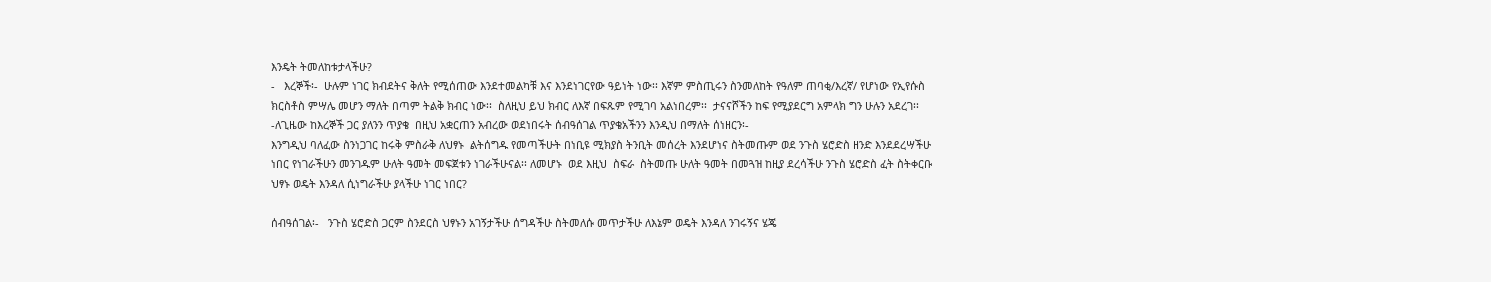እንዴት ትመለከቱታላችሁ?
-   እረኞች፡-  ሁሉም ነገር ክብደትና ቅለት የሚሰጠው እንደተመልካቹ እና እንደነገርየው ዓይነት ነው፡፡ እኛም ምስጢሩን ስንመለከት የዓለም ጠባቂ/እረኛ/ የሆነው የኢየሱስ ክርስቶስ ምሣሌ መሆን ማለት በጣም ትልቅ ክብር ነው፡፡  ስለዚህ ይህ ክብር ለእኛ በፍጹም የሚገባ አልነበረም፡፡  ታናናሾችን ከፍ የሚያደርግ አምላክ ግን ሁሉን አደረገ፡፡
-ለጊዜው ከእረኞች ጋር ያለንን ጥያቄ  በዚህ አቋርጠን አብረው ወደነበሩት ሰብዓሰገል ጥያቄአችንን እንዲህ በማለት ሰነዘርን፡-
እንግዲህ ባለፈው ስንነጋገር ከሩቅ ምስራቅ ለህፃኑ  ልትሰግዱ የመጣችሁት በነቢዩ ሚክያስ ትንቢት መሰረት እንደሆነና ስትመጡም ወደ ንጉስ ሄሮድስ ዘንድ እንደደረሣችሁ ነበር የነገራችሁን መንገዱም ሁለት ዓመት መፍጀቱን ነገራችሁናል፡፡ ለመሆኑ  ወደ እዚህ  ስፍራ  ስትመጡ ሁለት ዓመት በመጓዝ ከዚያ ደረሳችሁ ንጉስ ሄሮድስ ፈት ስትቀርቡ ህፃኑ ወዴት እንዳለ ሲነግራችሁ ያላችሁ ነገር ነበር?

ሰብዓሰገል፡-   ንጉስ ሄሮድስ ጋርም ስንደርስ ህፃኑን አገኝታችሁ ሰግዳችሁ ስትመለሱ መጥታችሁ ለእኔም ወዴት እንዳለ ንገሩኝና ሄጄ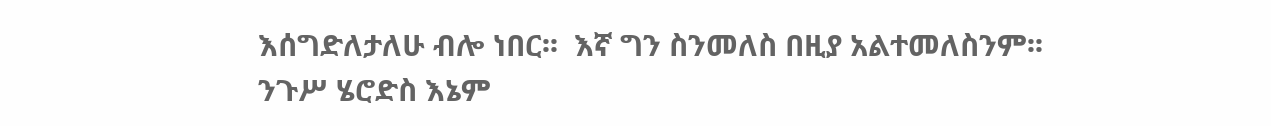እሰግድለታለሁ ብሎ ነበር፡፡  እኛ ግን ስንመለስ በዚያ አልተመለስንም፡፡
ንጉሥ ሄሮድስ እኔም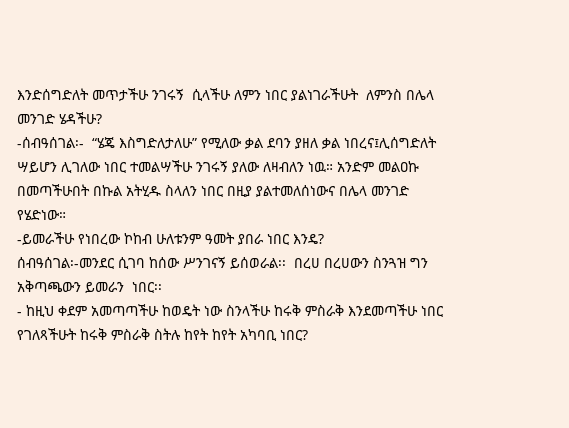እንድሰግድለት መጥታችሁ ንገሩኝ  ሲላችሁ ለምን ነበር ያልነገራችሁት  ለምንስ በሌላ መንገድ ሄዳችሁ?
-ሰብዓሰገል፡-  “ሄጄ እስግድለታለሁ” የሚለው ቃል ደባን ያዘለ ቃል ነበረና፤ሊሰግድለት ሣይሆን ሊገለው ነበር ተመልሣችሁ ንገሩኝ ያለው ለዛብለን ነዉ። አንድም መልዐኩ በመጣችሁበት በኩል አትሂዱ ስላለን ነበር በዚያ ያልተመለሰነውና በሌላ መንገድ የሄድነው።
-ይመራችሁ የነበረው ኮከብ ሁለቱንም ዓመት ያበራ ነበር እንዴ?
ሰብዓሰገል፡-መንደር ሲገባ ከሰው ሥንገናኝ ይሰወራል፡፡  በረሀ በረሀውን ስንጓዝ ግን አቅጣጫውን ይመራን  ነበር፡፡
- ከዚህ ቀደም አመጣጣችሁ ከወዴት ነው ስንላችሁ ከሩቅ ምስራቅ እንደመጣችሁ ነበር የገለጻችሁት ከሩቅ ምስራቅ ስትሉ ከየት ከየት አካባቢ ነበር?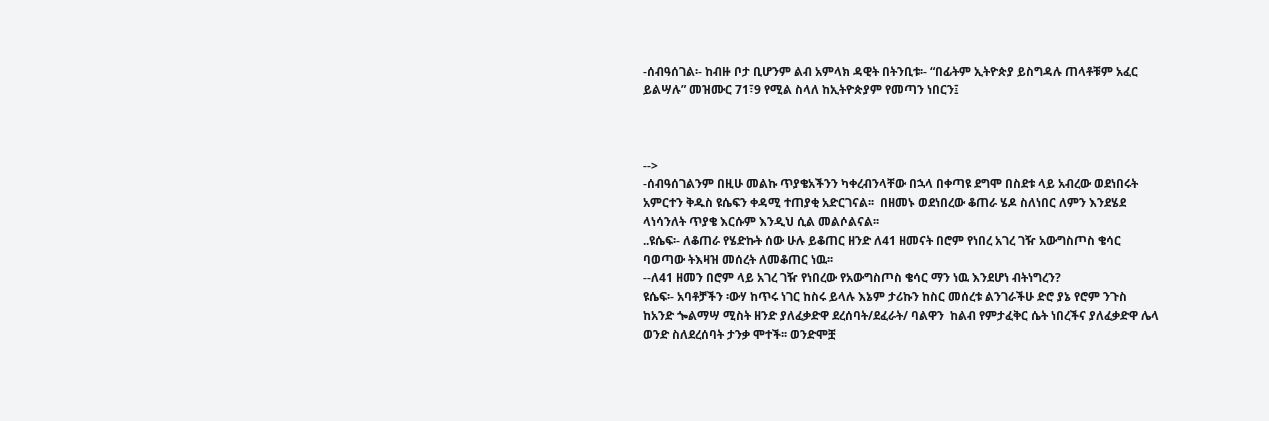-ሰብዓሰገል፡- ከብዙ ቦታ ቢሆንም ልብ አምላክ ዳዊት በትንቢቱ፡- “በፊትም ኢትዮጵያ ይስግዳሉ ጠላቶቹም አፈር ይልሣሉ” መዝሙር 71፣9 የሚል ስላለ ከኢትዮጵያም የመጣን ነበርን፤



-->
-ሰብዓሰገልንም በዚሁ መልኩ ጥያቄአችንን ካቀረብንላቸው በኋላ በቀጣዩ ደግሞ በስደቱ ላይ አብረው ወደነበሩት አምርተን ቅዱስ ዩሴፍን ቀዳሚ ተጠያቂ አድርገናል፡፡  በዘመኑ ወደነበረው ቆጠራ ሄዶ ስለነበር ለምን እንደሄደ  ላነሳንለት ጥያቄ እርሱም እንዲህ ሲል መልሶልናል፡፡
..ዩሴፍ፡- ለቆጠራ የሄድኩት ሰው ሁሉ ይቆጠር ዘንድ ለ41 ዘመናት በሮም የነበረ አገረ ገዥ አውግስጦስ ቄሳር ባወጣው ትእዛዝ መሰረት ለመቆጠር ነዉ፡፡
--ለ41 ዘመን በሮም ላይ አገረ ገዥ የነበረው የአውግስጦስ ቄሳር ማን ነዉ እንደሆነ ብትነግረን?
ዩሴፍ፡- አባቶቻችን ፡ውሃ ከጥሩ ነገር ከስሩ ይላሉ እኔም ታሪኩን ከስር መሰረቱ ልንገራችሁ ድሮ ያኔ የሮም ንጉስ  ከአንድ ጐልማሣ ሚስት ዘንድ ያለፈቃድዋ ደረሰባት/ደፈራት/ ባልዋን  ከልብ የምታፈቅር ሴት ነበረችና ያለፈቃድዋ ሌላ ወንድ ስለደረሰባት ታንቃ ሞተች፡፡ ወንድሞቿ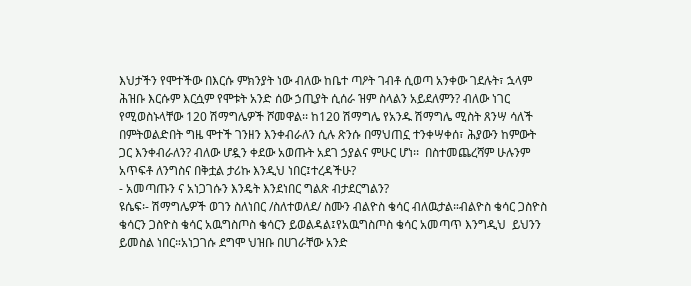እህታችን የሞተችው በእርሱ ምክንያት ነው ብለው ከቤተ ጣዖት ገብቶ ሲወጣ አንቀው ገደሉት፣ ኋላም ሕዝቡ እርሱም እርሷም የሞቱት አንድ ሰው ኃጢያት ሲሰራ ዝም ስላልን አይደለምን? ብለው ነገር የሚወስኑላቸው 120 ሽማግሌዎች ሾመዋል፡፡ ከ120 ሽማግሌ የአንዱ ሽማግሌ ሚስት ጸንሣ ሳለች በምትወልድበት ግዜ ሞተች ገንዘን እንቀብራለን ሲሉ ጽንሱ በማህጠኗ ተንቀሣቀሰ፣ ሕያውን ከምውት ጋር እንቀብራለን? ብለው ሆዷን ቀደው አወጡት አደገ ኃያልና ምሁር ሆነ፡፡  በስተመጨረሻም ሁሉንም አጥፍቶ ለንግስና በቅቷል ታሪኩ እንዲህ ነበር፤ተረዳችሁ?
- አመጣጡን ና አነጋገሱን እንዴት እንደነበር ግልጽ ብታደርግልን?
ዩሴፍ፡- ሽማግሌዎች ወገን ስለነበር /ስለተወለደ/ ስሙን ብልዮስ ቄሳር ብለዉታል።ብልዮስ ቄሳር ጋስዮስ ቄሳርን ጋስዮስ ቄሳር አዉግስጦስ ቄሳርን ይወልዳል፤የአዉግስጦስ ቄሳር አመጣጥ እንግዲህ  ይህንን ይመስል ነበር።አነጋገሱ ደግሞ ህዝቡ በሀገራቸው አንድ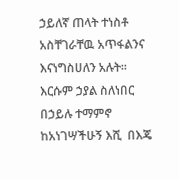ኃይለኛ ጠላት ተነስቶ አስቸገራቸዉ አጥፋልንና  እናነግስሀለን አሉት፡፡ እርሱም ኃያል ስለነበር በኃይሉ ተማምኖ ከአነገሣችሁኝ እሺ  በእጄ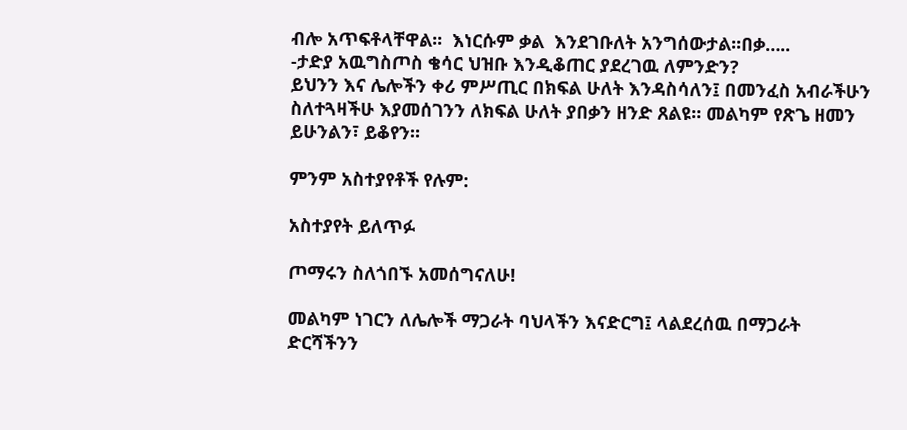ብሎ አጥፍቶላቸዋል፡፡  እነርሱም ቃል  እንደገቡለት አንግሰውታል፡፡በቃ…..
-ታድያ አዉግስጦስ ቄሳር ህዝቡ እንዲቆጠር ያደረገዉ ለምንድን?
ይህንን እና ሌሎችን ቀሪ ምሥጢር በክፍል ሁለት እንዳስሳለን፤ በመንፈስ አብራችሁን ስለተጓዛችሁ እያመሰገንን ለክፍል ሁለት ያበቃን ዘንድ ጸልዩ። መልካም የጽጌ ዘመን ይሁንልን፣ ይቆየን።

ምንም አስተያየቶች የሉም:

አስተያየት ይለጥፉ

ጦማሩን ስለጎበኙ አመሰግናለሁ!

መልካም ነገርን ለሌሎች ማጋራት ባህላችን እናድርግ፤ ላልደረሰዉ በማጋራት ድርሻችንን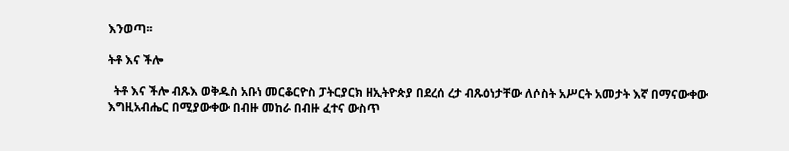እንወጣ፡፡

ትቶ እና ችሎ

  ትቶ እና ችሎ ብጹእ ወቅዱስ አቡነ መርቆርዮስ ፓትርያርክ ዘኢትዮጵያ በደረሰ ረታ ብጹዕነታቸው ለሶስት አሥርት አመታት እኛ በማናውቀው እግዚአብሔር በሚያውቀው በብዙ መከራ በብዙ ፈተና ውስጥ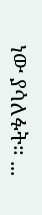ነው ያሳለፉት። ...